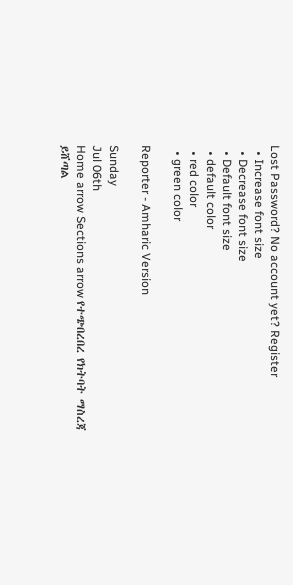Lost Password? No account yet? Register
  • Increase font size
  • Decrease font size
  • Default font size
  • default color
  • red color
  • green color

Reporter - Amharic Version

Sunday
Jul 06th
Home arrow Sections arrow የተጭበረበረ የክትባት ማስረጃ ይሸጣል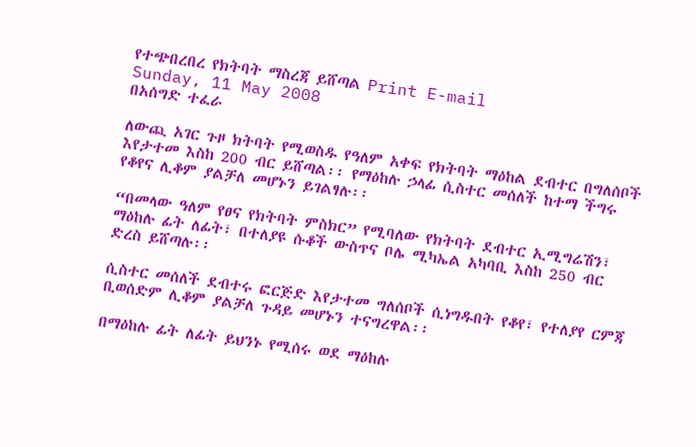የተጭበረበረ የክትባት ማስረጃ ይሸጣል Print E-mail
Sunday, 11 May 2008
በአሰግድ ተፈራ

ለውጪ አገር ጉዞ ክትባት የሚወስዱ የዓለም አቀፍ የክትባት ማዕከል ደብተር በግለሰቦች እየታተመ እስከ 200 ብር ይሸጣል፡፡ የማዕከሉ ኃላፊ ሲስተር መሰለች ከተማ ችግሩ የቆየና ሊቆም ያልቻለ መሆኑን ይገልፃሉ፡፡

“በመላው ዓለም የፀና የክትባት ምስክር” የሚባለው የክትባት ደብተር ኢሚግሬሽን፣ ማዕከሉ ፊት ለፊት፣ በተለያዩ ሱቆች ውስጥና ቦሌ ሚካኤል አካባቢ እስከ 250 ብር ድረስ ይሸጣሉ፡፡

ሲስተር መሰለች ደብተሩ ፎርጅድ እየታተመ ግለሰቦች ሲነግዱበት የቆየ፣ የተለያየ ርምጃ ቢወሰድም ሊቆም ያልቻለ ጉዳይ መሆኑን ተናግረዋል፡፡

በማዕከሉ ፊት ለፊት ይህንኑ የሚሰሩ ወደ ማዕከሉ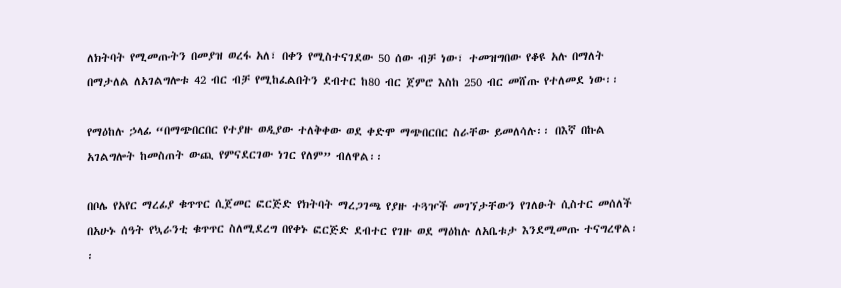ለክትባት የሚመጡትን በመያዝ ወረፋ አለ፣ በቀን የሚስተናገደው 50 ሰው ብቻ ነው፣ ተመዝግበው የቆዩ አሉ በማለት በማታለል ለአገልግሎቱ 42 ብር ብቻ የሚከፈልበትን ደብተር ከ80 ብር ጀምሮ እስከ 250 ብር መሸጡ የተለመደ ነው፡፡

የማዕከሉ ኃላፊ “በማጭበርበር የተያዙ ወዲያው ተለቅቀው ወደ ቀድሞ ማጭበርበር ስራቸው ይመለሳሉ፡፡ በእኛ በኩል አገልግሎት ከመስጠት ውጪ የምናደርገው ነገር የለም” ብለዋል፡፡

በቦሌ የአየር ማረፊያ ቁጥጥር ሲጀመር ፎርጅድ የክትባት ማረጋገጫ የያዙ ተጓዦች መገኘታቸውን የገለፁት ሲስተር መሰለች በአሁኑ ሰዓት የኳራንቲ ቁጥጥር ስለሚደረግ በየቀኑ ፎርጅድ ደብተር የገዙ ወደ ማዕከሉ ለአቤቱታ እንደሚመጡ ተናግረዋል፡፡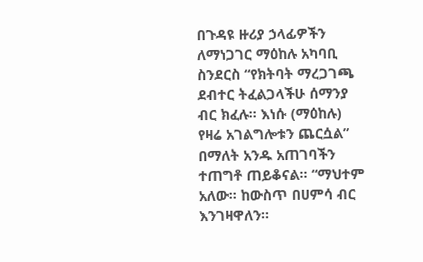በጉዳዩ ዙሪያ ኃላፊዎችን ለማነጋገር ማዕከሉ አካባቢ ስንደርስ “የክትባት ማረጋገጫ ደብተር ትፈልጋላችሁ ሰማንያ ብር ክፈሉ፡፡ እነሱ (ማዕከሉ) የዛሬ አገልግሎቱን ጨርሷል” በማለት አንዱ አጠገባችን ተጠግቶ ጠይቆናል፡፡ “ማህተም አለው፡፡ ከውስጥ በሀምሳ ብር እንገዛዋለን፡፡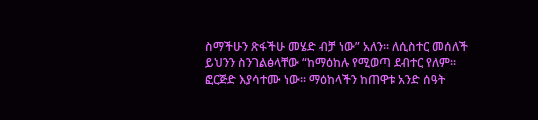ስማችሁን ጽፋችሁ መሄድ ብቻ ነው” አለን፡፡ ለሲስተር መሰለች ይህንን ስንገልፅላቸው “ከማዕከሉ የሚወጣ ደብተር የለም፡፡ ፎርጅድ እያሳተሙ ነው፡፡ ማዕከላችን ከጠዋቱ አንድ ሰዓት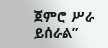ጀምሮ ሥራ ይሰራል”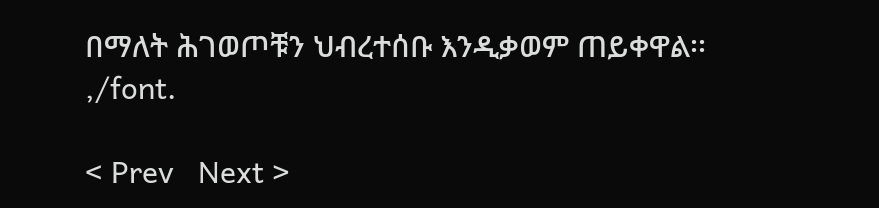በማለት ሕገወጦቹን ህብረተሰቡ እንዲቃወም ጠይቀዋል፡፡
,/font.

< Prev   Next >